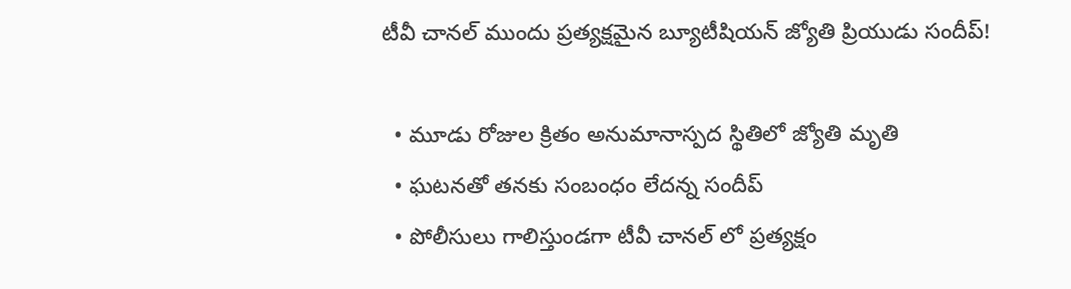టీవీ చానల్ ముందు ప్రత్యక్షమైన బ్యూటీషియన్ జ్యోతి ప్రియుడు సందీప్!

  • మూడు రోజుల క్రితం అనుమానాస్పద స్థితిలో జ్యోతి మృతి
  • ఘటనతో తనకు సంబంధం లేదన్న సందీప్
  • పోలీసులు గాలిస్తుండగా టీవీ చానల్ లో ప్రత్యక్షం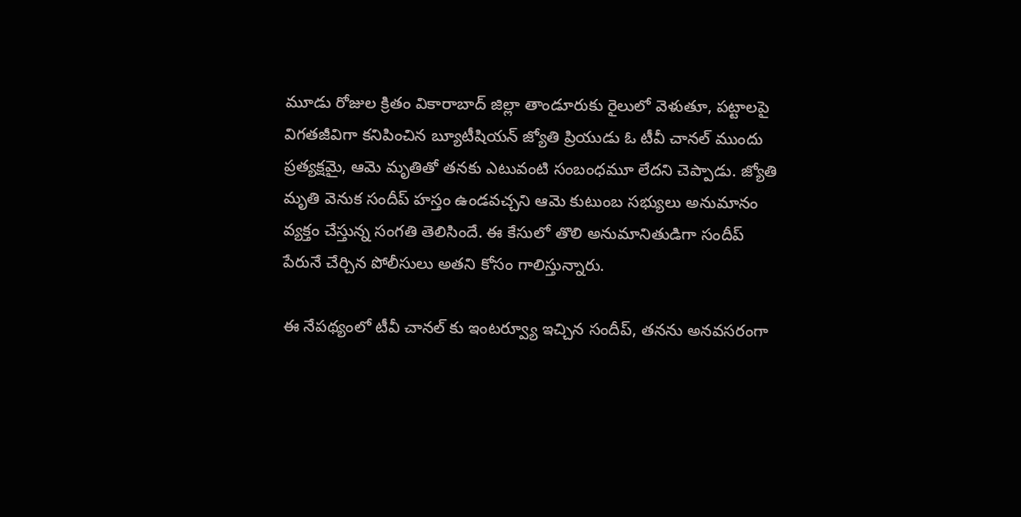మూడు రోజుల క్రితం వికారాబాద్ జిల్లా తాండూరుకు రైలులో వెళుతూ, పట్టాలపై విగతజీవిగా కనిపించిన బ్యూటీషియన్ జ్యోతి ప్రియుడు ఓ టీవీ చానల్ ముందు ప్రత్యక్షమై, ఆమె మృతితో తనకు ఎటువంటి సంబంధమూ లేదని చెప్పాడు. జ్యోతి మృతి వెనుక సందీప్ హస్తం ఉండవచ్చని ఆమె కుటుంబ సభ్యులు అనుమానం వ్యక్తం చేస్తున్న సంగతి తెలిసిందే. ఈ కేసులో తొలి అనుమానితుడిగా సందీప్ పేరునే చేర్చిన పోలీసులు అతని కోసం గాలిస్తున్నారు.

ఈ నేపథ్యంలో టీవీ చానల్ కు ఇంటర్వ్యూ ఇచ్చిన సందీప్, తనను అనవసరంగా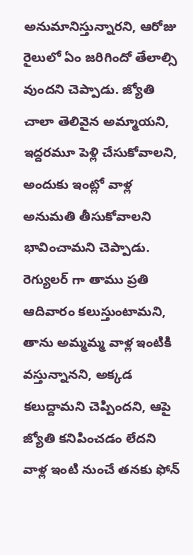అనుమానిస్తున్నారని, ఆరోజు రైలులో ఏం జరిగిందో తేలాల్సి వుందని చెప్పాడు. జ్యోతి చాలా తెలివైన అమ్మాయని, ఇద్దరమూ పెళ్లి చేసుకోవాలని, అందుకు ఇంట్లో వాళ్ల అనుమతి తీసుకోవాలని భావించామని చెప్పాడు. రెగ్యులర్ గా తాము ప్రతి ఆదివారం కలుస్తుంటామని, తాను అమ్మమ్మ వాళ్ల ఇంటికి వస్తున్నానని, అక్కడ కలుద్దామని చెప్పిందని, ఆపై జ్యోతి కనిపించడం లేదని వాళ్ల ఇంటి నుంచే తనకు ఫోన్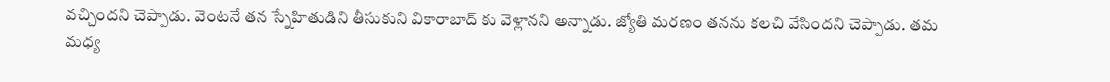వచ్చిందని చెప్పాడు. వెంటనే తన స్నేహితుడిని తీసుకుని వికారాబాద్ కు వెళ్లానని అన్నాడు. జ్యోతి మరణం తనను కలచి వేసిందని చెప్పాడు. తమ మధ్య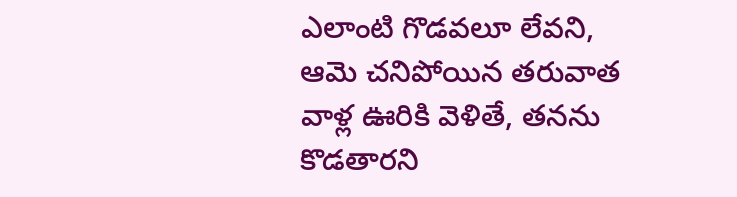ఎలాంటి గొడవలూ లేవని, ఆమె చనిపోయిన తరువాత వాళ్ల ఊరికి వెళితే, తనను కొడతారని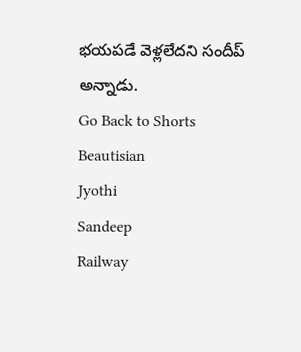భయపడే వెళ్లలేదని సందీప్ అన్నాడు.
Go Back to Shorts
Beautisian
Jyothi
Sandeep
Railway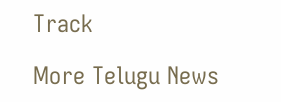Track

More Telugu News